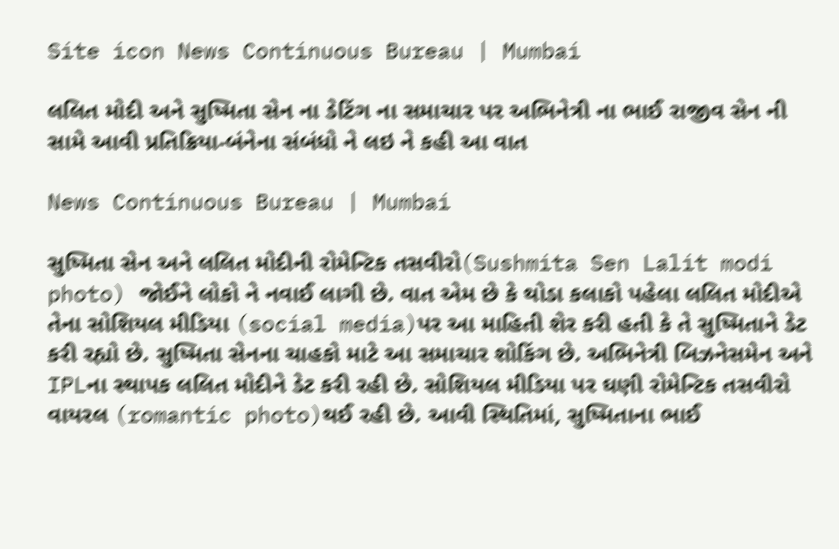Site icon News Continuous Bureau | Mumbai

લલિત મોદી અને સુષ્મિતા સેન ના ડેટિંગ ના સમાચાર પર અભિનેત્રી ના ભાઈ રાજીવ સેન ની સામે આવી પ્રતિક્રિયા-બંનેના સંબંધો ને લઇ ને કહી આ વાત

News Continuous Bureau | Mumbai

સુષ્મિતા સેન અને લલિત મોદીની રોમેન્ટિક તસવીરો(Sushmita Sen Lalit modi photo) જોઈને લોકો ને નવાઈ લાગી છે. વાત એમ છે કે થોડા કલાકો પહેલા લલિત મોદીએ તેના સોશિયલ મીડિયા (social media)પર આ માહિતી શેર કરી હતી કે તે સુષ્મિતાને ડેટ કરી રહ્યો છે. સુષ્મિતા સેનના ચાહકો માટે આ સમાચાર શોકિંગ છે. અભિનેત્રી બિઝનેસમેન અને IPLના સ્થાપક લલિત મોદીને ડેટ કરી રહી છે. સોશિયલ મીડિયા પર ઘણી રોમેન્ટિક તસવીરો વાયરલ (romantic photo)થઈ રહી છે. આવી સ્થિતિમાં, સુષ્મિતાના ભાઈ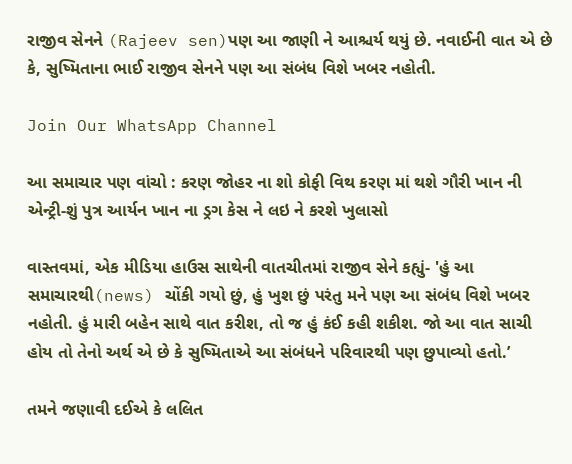રાજીવ સેનને (Rajeev sen)પણ આ જાણી ને આશ્ચર્ય થયું છે. નવાઈની વાત એ છે કે, સુષ્મિતાના ભાઈ રાજીવ સેનને પણ આ સંબંધ વિશે ખબર નહોતી.

Join Our WhatsApp Channel

આ સમાચાર પણ વાંચો : કરણ જોહર ના શો કોફી વિથ કરણ માં થશે ગૌરી ખાન ની એન્ટ્રી-શું પુત્ર આર્યન ખાન ના ડ્રગ કેસ ને લઇ ને કરશે ખુલાસો

વાસ્તવમાં, એક મીડિયા હાઉસ સાથેની વાતચીતમાં રાજીવ સેને કહ્યું- 'હું આ સમાચારથી(news) ચોંકી ગયો છું, હું ખુશ છું પરંતુ મને પણ આ સંબંધ વિશે ખબર નહોતી. હું મારી બહેન સાથે વાત કરીશ, તો જ હું કંઈ કહી શકીશ. જો આ વાત સાચી હોય તો તેનો અર્થ એ છે કે સુષ્મિતાએ આ સંબંધને પરિવારથી પણ છુપાવ્યો હતો.’

તમને જણાવી દઈએ કે લલિત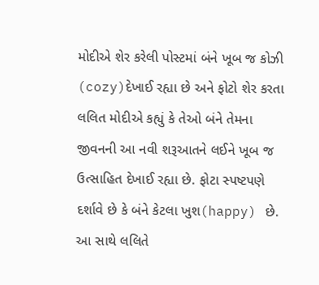મોદીએ શેર કરેલી પોસ્ટમાં બંને ખૂબ જ કોઝી (cozy)દેખાઈ રહ્યા છે અને ફોટો શેર કરતા લલિત મોદીએ કહ્યું કે તેઓ બંને તેમના જીવનની આ નવી શરૂઆતને લઈને ખૂબ જ ઉત્સાહિત દેખાઈ રહ્યા છે. ફોટા સ્પષ્ટપણે દર્શાવે છે કે બંને કેટલા ખુશ(happy) છે. આ સાથે લલિતે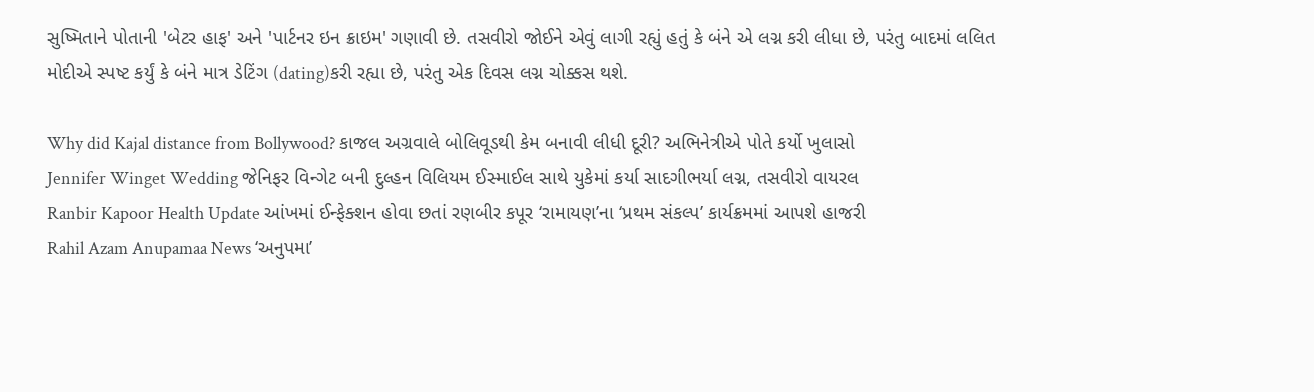સુષ્મિતાને પોતાની 'બેટર હાફ' અને 'પાર્ટનર ઇન ક્રાઇમ' ગણાવી છે. તસવીરો જોઈને એવું લાગી રહ્યું હતું કે બંને એ લગ્ન કરી લીધા છે, પરંતુ બાદમાં લલિત મોદીએ સ્પષ્ટ કર્યું કે બંને માત્ર ડેટિંગ (dating)કરી રહ્યા છે, પરંતુ એક દિવસ લગ્ન ચોક્કસ થશે.

Why did Kajal distance from Bollywood? કાજલ અગ્રવાલે બોલિવૂડથી કેમ બનાવી લીધી દૂરી? અભિનેત્રીએ પોતે કર્યો ખુલાસો
Jennifer Winget Wedding જેનિફર વિન્ગેટ બની દુલ્હન વિલિયમ ઈસ્માઈલ સાથે યુકેમાં કર્યા સાદગીભર્યા લગ્ન, તસવીરો વાયરલ
Ranbir Kapoor Health Update આંખમાં ઈન્ફેક્શન હોવા છતાં રણબીર કપૂર ‘રામાયણ’ના ‘પ્રથમ સંકલ્પ’ કાર્યક્રમમાં આપશે હાજરી
Rahil Azam Anupamaa News ‘અનુપમા’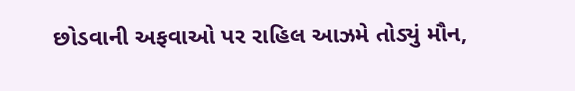છોડવાની અફવાઓ પર રાહિલ આઝમે તોડ્યું મૌન,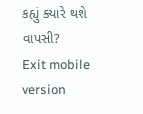કહ્યું ક્યારે થશે વાપસી?
Exit mobile version